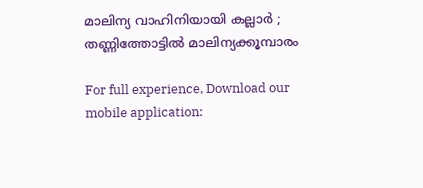മാലിന്യ വാഹിനിയായി കല്ലാർ ; തണ്ണിത്തോട്ടില്‍ മാലിന്യക്കൂമ്പാരം

For full experience, Download our mobile application: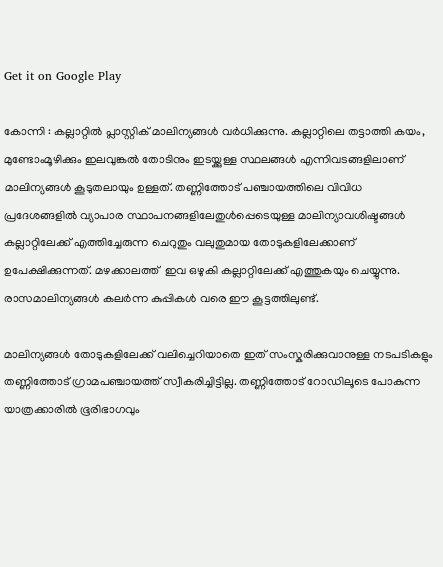Get it on Google Play

കോന്നി : കല്ലാറ്റിൽ പ്ലാസ്റ്റിക് മാലിന്യങ്ങൾ വർധിക്കുന്നു. കല്ലാറ്റിലെ തട്ടാത്തി കയം, മുണ്ടോംമൂഴിക്കും ഇലവുങ്കൽ തോടിനും ഇടയ്ക്കുള്ള സ്ഥലങ്ങൾ എന്നിവടങ്ങളിലാണ് മാലിന്യങ്ങൾ കൂടുതലായും ഉള്ളത്. തണ്ണിത്തോട് പഞ്ചായത്തിലെ വിവിധ പ്രദേശങ്ങളിൽ വ്യാപാര സ്ഥാപനങ്ങളിലേതുൾപ്പെടെയുള്ള മാലിന്യാവശിഷ്ടങ്ങൾ കല്ലാറ്റിലേക്ക് എത്തിച്ചേരുന്ന ചെറുതും വലുതുമായ തോടുകളിലേക്കാണ് ഉപേക്ഷിക്കുന്നത്. മഴക്കാലത്ത്  ഇവ ഒഴുകി കല്ലാറ്റിലേക്ക് എത്തുകയും ചെയ്യുന്നു. രാസമാലിന്യങ്ങൾ കലർന്ന കുപ്പികൾ വരെ ഈ കൂട്ടത്തിലുണ്ട്.

മാലിന്യങ്ങൾ തോടുകളിലേക്ക് വലിച്ചെറിയാതെ ഇത് സംസ്കരിക്കുവാനുള്ള നടപടികളും തണ്ണിത്തോട് ഗ്രാമപഞ്ചായത്ത് സ്വീകരിച്ചിട്ടില്ല. തണ്ണിത്തോട് റോഡിലൂടെ പോകുന്ന യാത്രക്കാരിൽ ഭൂരിഭാഗവും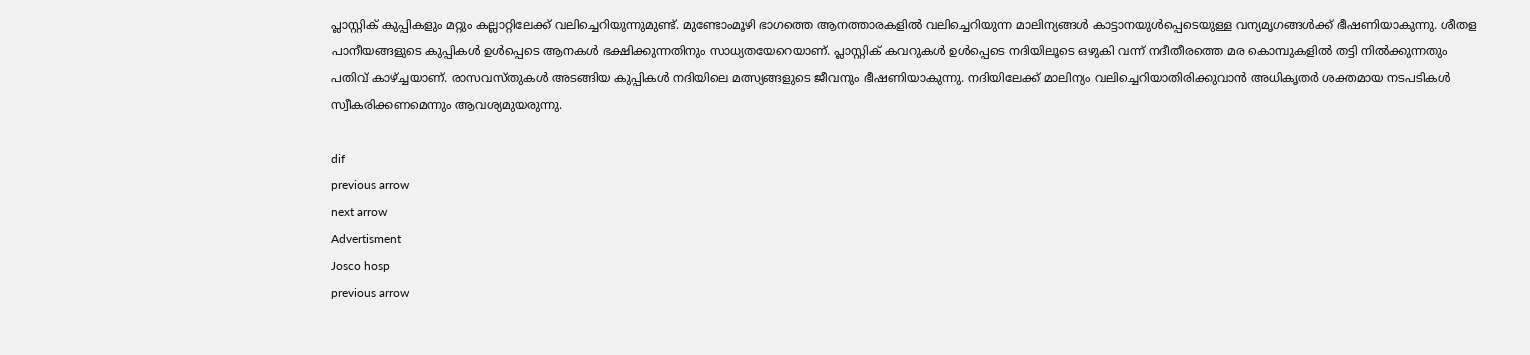പ്ലാസ്റ്റിക് കുപ്പികളും മറ്റും കല്ലാറ്റിലേക്ക് വലിച്ചെറിയുന്നുമുണ്ട്. മുണ്ടോംമൂഴി ഭാഗത്തെ ആനത്താരകളിൽ വലിച്ചെറിയുന്ന മാലിന്യങ്ങൾ കാട്ടാനയുൾപ്പെടെയുള്ള വന്യമൃഗങ്ങൾക്ക് ഭീഷണിയാകുന്നു. ശീതള പാനീയങ്ങളുടെ കുപ്പികൾ ഉൾപ്പെടെ ആനകൾ ഭക്ഷിക്കുന്നതിനും സാധ്യതയേറെയാണ്. പ്ലാസ്റ്റിക് കവറുകൾ ഉൾപ്പെടെ നദിയിലൂടെ ഒഴുകി വന്ന് നദീതീരത്തെ മര കൊമ്പുകളിൽ തട്ടി നിൽക്കുന്നതും പതിവ് കാഴ്ച്ചയാണ്. രാസവസ്തുകൾ അടങ്ങിയ കുപ്പികൾ നദിയിലെ മത്സ്യങ്ങളുടെ ജീവനും ഭീഷണിയാകുന്നു. നദിയിലേക്ക് മാലിന്യം വലിച്ചെറിയാതിരിക്കുവാൻ അധികൃതർ ശക്തമായ നടപടികൾ സ്വീകരിക്കണമെന്നും ആവശ്യമുയരുന്നു.

dif
previous arrow
next arrow
Advertisment
Josco hosp
previous arrow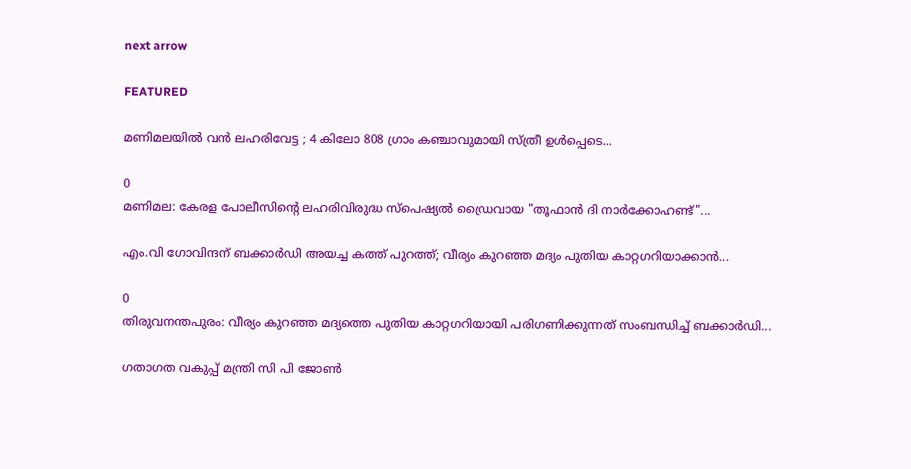next arrow

FEATURED

മണിമലയിൽ വൻ ലഹരിവേട്ട ; 4 കിലോ 808 ഗ്രാം കഞ്ചാവുമായി സ്ത്രീ ഉള്‍പ്പെടെ...

0
മണിമല: കേരള പോലീസിന്റെ ലഹരിവിരുദ്ധ സ്പെഷ്യൽ ഡ്രൈവായ "തൂഫാൻ ദി നാർക്കോഹണ്ട്"...

എം.വി ഗോവിന്ദന് ബക്കാർഡി അയച്ച കത്ത് പുറത്ത്; വീര്യം കുറഞ്ഞ മദ്യം പുതിയ കാറ്റഗറിയാക്കാൻ...

0
തിരുവനന്തപുരം: വീര്യം കുറഞ്ഞ മദ്യത്തെ പുതിയ കാറ്റഗറിയായി പരിഗണിക്കുന്നത് സംബന്ധിച്ച് ബക്കാര്‍ഡി...

ഗതാഗത വകുപ്പ് മന്ത്രി സി പി ജോണ്‍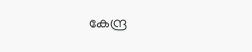കേന്ദ്ര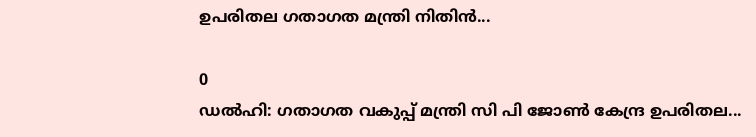ഉപരിതല ഗതാഗത മന്ത്രി നിതിന്‍...

0
ഡൽഹി: ഗതാഗത വകുപ്പ് മന്ത്രി സി പി ജോണ്‍ കേന്ദ്ര ഉപരിതല...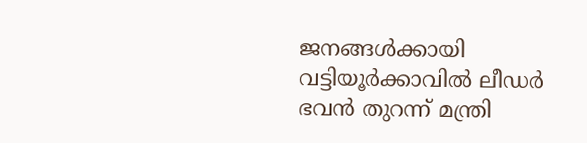ജനങ്ങൾക്കായി വട്ടിയൂർക്കാവിൽ ലീഡർ ഭവൻ തുറന്ന് മന്ത്രി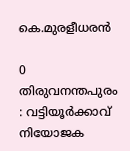കെ.മുരളീധരൻ

0
തിരുവനന്തപുരം : വട്ടിയൂർക്കാവ് നിയോജക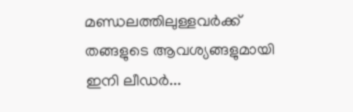മണ്ഡലത്തിലുള്ളവർക്ക് തങ്ങളുടെ ആവശ്യങ്ങളുമായി ഇനി ലീഡർ...